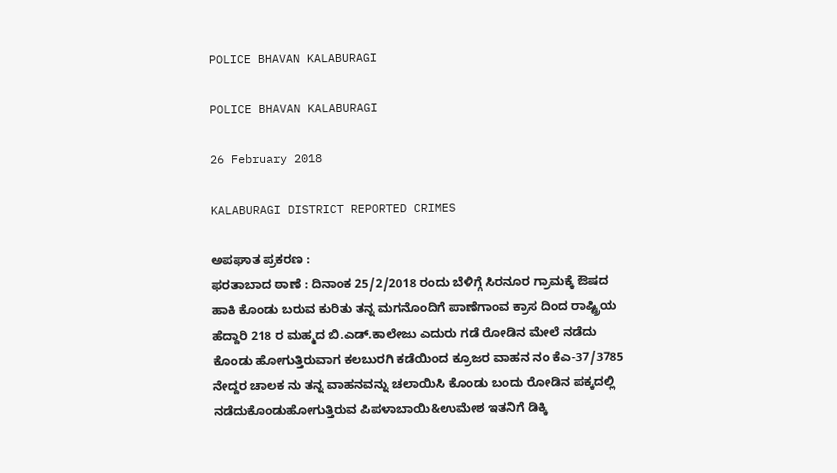POLICE BHAVAN KALABURAGI

POLICE BHAVAN KALABURAGI

26 February 2018

KALABURAGI DISTRICT REPORTED CRIMES

ಅಪಘಾತ ಪ್ರಕರಣ :
ಫರತಾಬಾದ ಠಾಣೆ : ದಿನಾಂಕ 25/2/2018 ರಂದು ಬೆಳಿಗ್ಗೆ ಸಿರನೂರ ಗ್ರಾಮಕ್ಕೆ ಔಷದ ಹಾಕಿ ಕೊಂಡು ಬರುವ ಕುರಿತು ತನ್ನ ಮಗನೊಂದಿಗೆ ಪಾಣೆಗಾಂವ ಕ್ರಾಸ ದಿಂದ ರಾಷ್ಟ್ರಿಯ ಹೆದ್ದಾರಿ 218 ರ ಮಹ್ಮದ ಬಿ.ಎಡ್.ಕಾಲೇಜು ಎದುರು ಗಡೆ ರೋಡಿನ ಮೇಲೆ ನಡೆದು ಕೊಂಡು ಹೋಗುತ್ತಿರುವಾಗ ಕಲಬುರಗಿ ಕಡೆಯಿಂದ ಕ್ರೂಜರ ವಾಹನ ನಂ ಕೆಎ-37/3785 ನೇದ್ದರ ಚಾಲಕ ನು ತನ್ನ ವಾಹನವನ್ನು ಚಲಾಯಿಸಿ ಕೊಂಡು ಬಂದು ರೋಡಿನ ಪಕ್ಕದಲ್ಲಿ ನಡೆದುಕೊಂಡುಹೋಗುತ್ತಿರುವ ಪಿಪಳಾಬಾಯಿ&ಉಮೇಶ ಇತನಿಗೆ ಡಿಕ್ಕಿ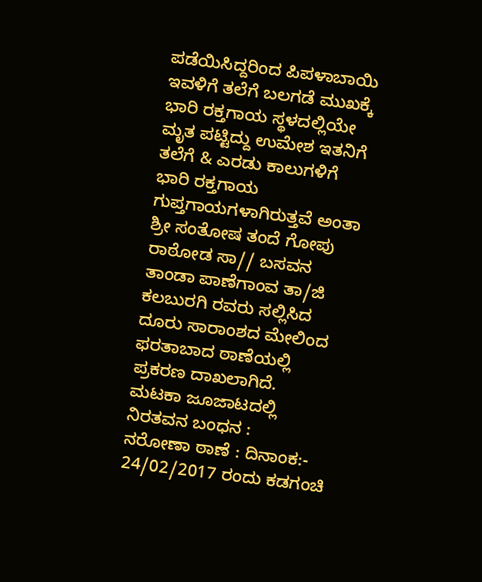ಪಡೆಯಿಸಿದ್ದರಿಂದ ಪಿಪಳಾಬಾಯಿ ಇವಳಿಗೆ ತಲೆಗೆ ಬಲಗಡೆ ಮುಖಕ್ಕೆ ಭಾರಿ ರಕ್ತಗಾಯ ಸ್ಥಳದಲ್ಲಿಯೇ ಮೃತ ಪಟ್ಟಿದ್ದು ಉಮೇಶ ಇತನಿಗೆ ತಲೆಗೆ & ಎರಡು ಕಾಲುಗಳಿಗೆ ಭಾರಿ ರಕ್ತಗಾಯ ಗುಪ್ತಗಾಯಗಳಾಗಿರುತ್ತವೆ ಅಂತಾ ಶ್ರೀ ಸಂತೋಷ ತಂದೆ ಗೋಪು ರಾಠೋಡ ಸಾ// ಬಸವನ ತಾಂಡಾ ಪಾಣೆಗಾಂವ ತಾ/ಜಿ ಕಲಬುರಗಿ ರವರು ಸಲ್ಲಿಸಿದ ದೂರು ಸಾರಾಂಶದ ಮೇಲಿಂದ ಫರತಾಬಾದ ಠಾಣೆಯಲ್ಲಿ ಪ್ರಕರಣ ದಾಖಲಾಗಿದೆ.
ಮಟಕಾ ಜೂಜಾಟದಲ್ಲಿ ನಿರತವನ ಬಂಧನ :
ನರೋಣಾ ಠಾಣೆ : ದಿನಾಂಕ:- 24/02/2017 ರಂದು ಕಡಗಂಚಿ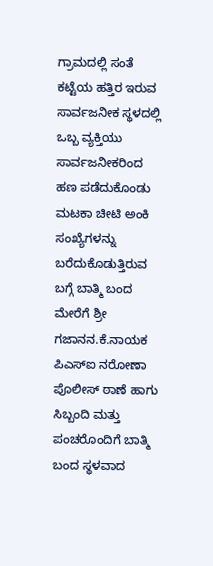ಗ್ರಾಮದಲ್ಲಿ ಸಂತೆ ಕಟ್ಟೆಯ ಹತ್ತಿರ ಇರುವ ಸಾರ್ವಜನೀಕ ಸ್ಥಳದಲ್ಲಿ ಒಬ್ಬ ವ್ಯಕ್ತಿಯು ಸಾರ್ವಜನೀಕರಿಂದ ಹಣ ಪಡೆದುಕೊಂಡು ಮಟಕಾ ಚೀಟಿ ಅಂಕಿ ಸಂಖ್ಯೆಗಳನ್ನು ಬರೆದುಕೊಡುತ್ತಿರುವ ಬಗ್ಗೆ ಬಾತ್ಮಿ ಬಂದ ಮೇರೆಗೆ ಶ್ರೀ ಗಜಾನನ.ಕೆ.ನಾಯಕ ಪಿಎಸ್ಐ ನರೋಣಾ ಪೊಲೀಸ್ ಠಾಣೆ ಹಾಗು ಸಿಬ್ಬಂದಿ ಮತ್ತು ಪಂಚರೊಂದಿಗೆ ಬಾತ್ಮಿ ಬಂದ ಸ್ಥಳವಾದ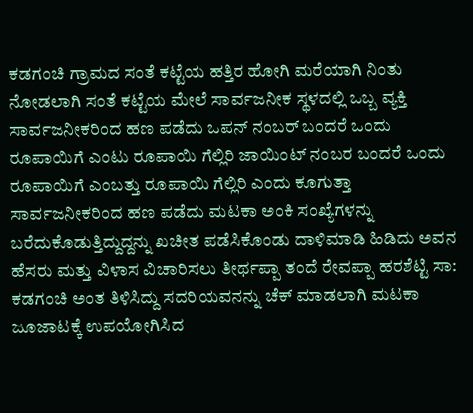ಕಡಗಂಚಿ ಗ್ರಾಮದ ಸಂತೆ ಕಟ್ಟೆಯ ಹತ್ತಿರ ಹೋಗಿ ಮರೆಯಾಗಿ ನಿಂತು ನೋಡಲಾಗಿ ಸಂತೆ ಕಟ್ಟೆಯ ಮೇಲೆ ಸಾರ್ವಜನೀಕ ಸ್ಥಳದಲ್ಲಿ ಒಬ್ಬ ವ್ಯಕ್ತಿ ಸಾರ್ವಜನೀಕರಿಂದ ಹಣ ಪಡೆದು ಒಪನ್ ನಂಬರ್ ಬಂದರೆ ಒಂದು ರೂಪಾಯಿಗೆ ಎಂಟು ರೂಪಾಯಿ ಗೆಲ್ಲಿರಿ ಜಾಯಿಂಟ್ ನಂಬರ ಬಂದರೆ ಒಂದು ರೂಪಾಯಿಗೆ ಎಂಬತ್ತು ರೂಪಾಯಿ ಗೆಲ್ಲಿರಿ ಎಂದು ಕೂಗುತ್ತಾ ಸಾರ್ವಜನೀಕರಿಂದ ಹಣ ಪಡೆದು ಮಟಕಾ ಅಂಕಿ ಸಂಖ್ಯೆಗಳನ್ನು ಬರೆದುಕೊಡುತ್ತಿದ್ದುದ್ದನ್ನು ಖಚೀತ ಪಡೆಸಿಕೊಂಡು ದಾಳಿಮಾಡಿ ಹಿಡಿದು ಅವನ ಹೆಸರು ಮತ್ತು ವಿಳಾಸ ವಿಚಾರಿಸಲು ತೀರ್ಥಪ್ಪಾ ತಂದೆ ರೇವಪ್ಪಾ ಹರಶೆಟ್ಟಿ ಸಾ: ಕಡಗಂಚಿ ಅಂತ ತಿಳಿಸಿದ್ದು ಸದರಿಯವನನ್ನು ಚೆಕ್ ಮಾಡಲಾಗಿ ಮಟಕಾ ಜೂಜಾಟಕ್ಕೆ ಉಪಯೋಗಿಸಿದ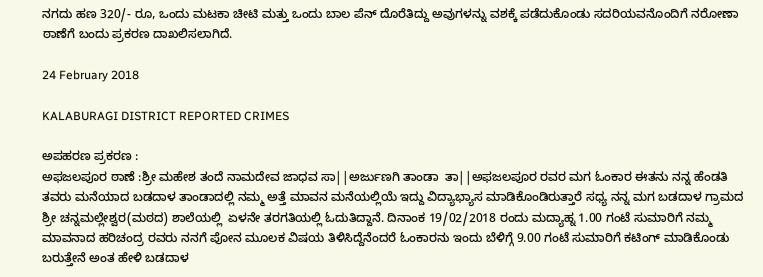ನಗದು ಹಣ 320/- ರೂ, ಒಂದು ಮಟಕಾ ಚೀಟಿ ಮತ್ತು ಒಂದು ಬಾಲ ಪೆನ್ ದೊರೆತಿದ್ದು ಅವುಗಳನ್ನು ವಶಕ್ಕೆ ಪಡೆದುಕೊಂಡು ಸದರಿಯವನೊಂದಿಗೆ ನರೋಣಾ ಠಾಣೆಗೆ ಬಂದು ಪ್ರಕರಣ ದಾಖಲಿಸಲಾಗಿದೆ.

24 February 2018

KALABURAGI DISTRICT REPORTED CRIMES

ಅಪಹರಣ ಪ್ರಕರಣ :
ಅಫಜಲಪೂರ ಠಾಣೆ :ಶ್ರೀ ಮಹೇಶ ತಂದೆ ನಾಮದೇವ ಜಾಧವ ಸಾ||ಅರ್ಜುಣಗಿ ತಾಂಡಾ  ತಾ||ಅಫಜಲಪೂರ ರವರ ಮಗ ಓಂಕಾರ ಈತನು ನನ್ನ ಹೆಂಡತಿ ತವರು ಮನೆಯಾದ ಬಡದಾಳ ತಾಂಡಾದಲ್ಲಿ ನಮ್ಮ ಅತ್ತೆ ಮಾವನ ಮನೆಯಲ್ಲಿಯೆ ಇದ್ದು ವಿದ್ಯಾಭ್ಯಾಸ ಮಾಡಿಕೊಂಡಿರುತ್ತಾರೆ ಸಧ್ಯ ನನ್ನ ಮಗ ಬಡದಾಳ ಗ್ರಾಮದ ಶ್ರೀ ಚನ್ನಮಲ್ಲೇಶ್ವರ(ಮಠದ) ಶಾಲೆಯಲ್ಲಿ  ಏಳನೇ ತರಗತಿಯಲ್ಲಿ ಓದುತಿದ್ದಾನೆ. ದಿನಾಂಕ 19/02/2018 ರಂದು ಮದ್ಯಾಹ್ನ 1.00 ಗಂಟೆ ಸುಮಾರಿಗೆ ನಮ್ಮ ಮಾವನಾದ ಹರಿಚಂದ್ರ ರವರು ನನಗೆ ಪೋನ ಮೂಲಕ ವಿಷಯ ತಿಳಿಸಿದ್ದೆನೆಂದರೆ ಓಂಕಾರನು ಇಂದು ಬೆಳಿಗ್ಗೆ 9.00 ಗಂಟೆ ಸುಮಾರಿಗೆ ಕಟಿಂಗ್ ಮಾಡಿಕೊಂಡು ಬರುತ್ತೇನೆ ಅಂತ ಹೇಳಿ ಬಡದಾಳ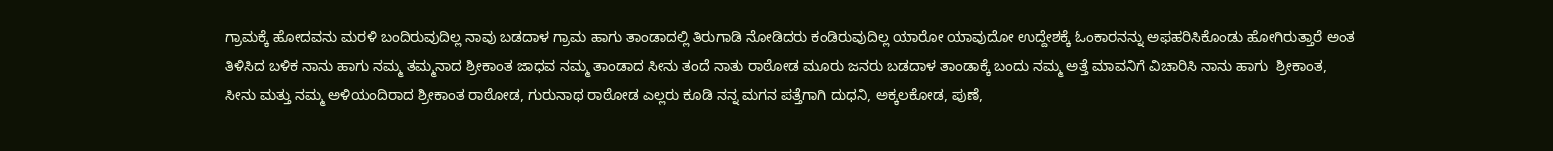ಗ್ರಾಮಕ್ಕೆ ಹೋದವನು ಮರಳಿ ಬಂದಿರುವುದಿಲ್ಲ ನಾವು ಬಡದಾಳ ಗ್ರಾಮ ಹಾಗು ತಾಂಡಾದಲ್ಲಿ ತಿರುಗಾಡಿ ನೋಡಿದರು ಕಂಡಿರುವುದಿಲ್ಲ ಯಾರೋ ಯಾವುದೋ ಉದ್ದೇಶಕ್ಕೆ ಓಂಕಾರನನ್ನು ಅಫಹರಿಸಿಕೊಂಡು ಹೋಗಿರುತ್ತಾರೆ ಅಂತ ತಿಳಿಸಿದ ಬಳಿಕ ನಾನು ಹಾಗು ನಮ್ಮ ತಮ್ಮನಾದ ಶ್ರೀಕಾಂತ ಜಾಧವ ನಮ್ಮ ತಾಂಡಾದ ಸೀನು ತಂದೆ ನಾತು ರಾಠೋಡ ಮೂರು ಜನರು ಬಡದಾಳ ತಾಂಡಾಕ್ಕೆ ಬಂದು ನಮ್ಮ ಅತ್ತೆ ಮಾವನಿಗೆ ವಿಚಾರಿಸಿ ನಾನು ಹಾಗು  ಶ್ರೀಕಾಂತ, ಸೀನು ಮತ್ತು ನಮ್ಮ ಅಳಿಯಂದಿರಾದ ಶ್ರೀಕಾಂತ ರಾಠೋಡ, ಗುರುನಾಥ ರಾಠೋಡ ಎಲ್ಲರು ಕೂಡಿ ನನ್ನ ಮಗನ ಪತ್ತೆಗಾಗಿ ದುಧನಿ, ಅಕ್ಕಲಕೋಡ, ಪುಣೆ,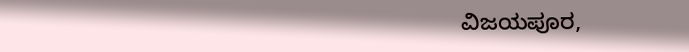ವಿಜಯಪೂರ,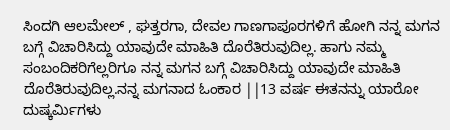ಸಿಂದಗಿ ಆಲಮೇಲ್ , ಘತ್ತರಗಾ, ದೇವಲ ಗಾಣಗಾಪೂರಗಳಿಗೆ ಹೋಗಿ ನನ್ನ ಮಗನ ಬಗ್ಗೆ ವಿಚಾರಿಸಿದ್ದು ಯಾವುದೇ ಮಾಹಿತಿ ದೊರೆತಿರುವುದಿಲ್ಲ. ಹಾಗು ನಮ್ಮ ಸಂಬಂದಿಕರಿಗೆಲ್ಲರಿಗೂ ನನ್ನ ಮಗನ ಬಗ್ಗೆ ವಿಚಾರಿಸಿದ್ದು ಯಾವುದೇ ಮಾಹಿತಿ ದೊರೆತಿರುವುದಿಲ್ಲ.ನನ್ನ ಮಗನಾದ ಓಂಕಾರ ||13 ವರ್ಷ ಈತನನ್ನು ಯಾರೋ ದುಷ್ಕರ್ಮಿಗಳು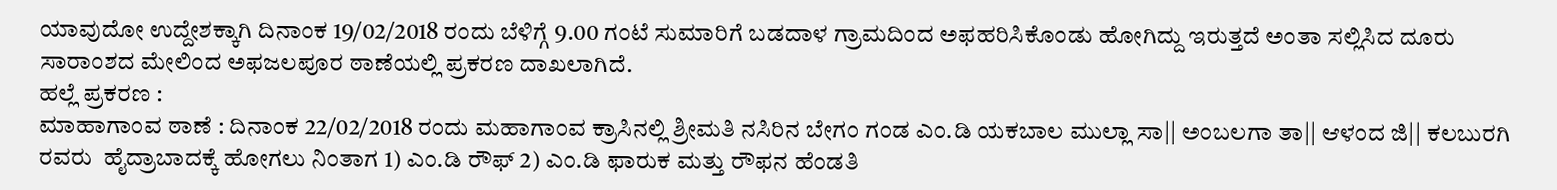ಯಾವುದೋ ಉದ್ದೇಶಕ್ಕಾಗಿ ದಿನಾಂಕ 19/02/2018 ರಂದು ಬೆಳಿಗ್ಗೆ 9.00 ಗಂಟೆ ಸುಮಾರಿಗೆ ಬಡದಾಳ ಗ್ರಾಮದಿಂದ ಅಫಹರಿಸಿಕೊಂಡು ಹೋಗಿದ್ದು ಇರುತ್ತದೆ ಅಂತಾ ಸಲ್ಲಿಸಿದ ದೂರು ಸಾರಾಂಶದ ಮೇಲಿಂದ ಅಫಜಲಪೂರ ಠಾಣೆಯಲ್ಲಿ ಪ್ರಕರಣ ದಾಖಲಾಗಿದೆ.
ಹಲ್ಲೆ ಪ್ರಕರಣ :
ಮಾಹಾಗಾಂವ ಠಾಣೆ : ದಿನಾಂಕ 22/02/2018 ರಂದು ಮಹಾಗಾಂವ ಕ್ರಾಸಿನಲ್ಲಿ ಶ್ರೀಮತಿ ನಸಿರಿನ ಬೇಗಂ ಗಂಡ ಎಂ.ಡಿ ಯಕಬಾಲ ಮುಲ್ಲಾ ಸಾ|| ಅಂಬಲಗಾ ತಾ|| ಆಳಂದ ಜಿ|| ಕಲಬುರಗಿ ರವರು  ಹೈದ್ರಾಬಾದಕ್ಕೆ ಹೋಗಲು ನಿಂತಾಗ 1) ಎಂ.ಡಿ ರೌಫ್ 2) ಎಂ.ಡಿ ಫಾರುಕ ಮತ್ತು ರೌಫನ ಹೆಂಡತಿ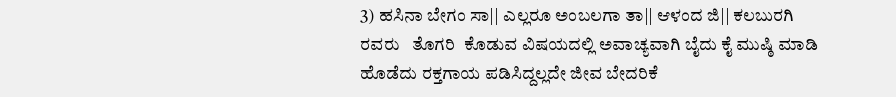3) ಹಸಿನಾ ಬೇಗಂ ಸಾ|| ಎಲ್ಲರೂ ಅಂಬಲಗಾ ತಾ|| ಆಳಂದ ಜಿ|| ಕಲಬುರಗಿ ರವರು   ತೊಗರಿ  ಕೊಡುವ ವಿಷಯದಲ್ಲಿ ಅವಾಚ್ಯವಾಗಿ ಬೈದು ಕೈ ಮುಷ್ಠಿ ಮಾಡಿ ಹೊಡೆದು ರಕ್ತಗಾಯ ಪಡಿಸಿದ್ದಲ್ಲದೇ ಜೀವ ಬೇದರಿಕೆ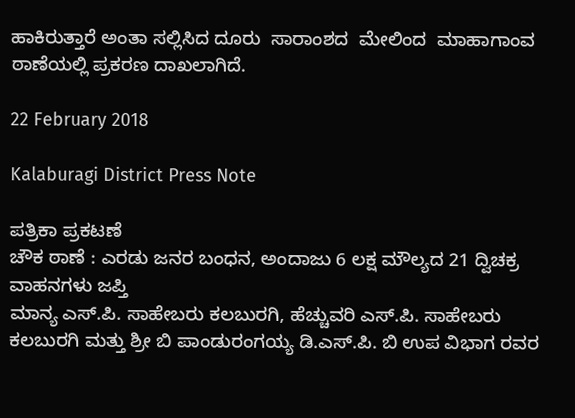ಹಾಕಿರುತ್ತಾರೆ ಅಂತಾ ಸಲ್ಲಿಸಿದ ದೂರು  ಸಾರಾಂಶದ  ಮೇಲಿಂದ  ಮಾಹಾಗಾಂವ ಠಾಣೆಯಲ್ಲಿ ಪ್ರಕರಣ ದಾಖಲಾಗಿದೆ.

22 February 2018

Kalaburagi District Press Note

ಪತ್ರಿಕಾ ಪ್ರಕಟಣೆ
ಚೌಕ ಠಾಣೆ : ಎರಡು ಜನರ ಬಂಧನ, ಅಂದಾಜು 6 ಲಕ್ಷ ಮೌಲ್ಯದ 21 ದ್ವಿಚಕ್ರ ವಾಹನಗಳು ಜಪ್ತಿ
ಮಾನ್ಯ ಎಸ್.ಪಿ. ಸಾಹೇಬರು ಕಲಬುರಗಿ, ಹೆಚ್ಚುವರಿ ಎಸ್.ಪಿ. ಸಾಹೇಬರು ಕಲಬುರಗಿ ಮತ್ತು ಶ್ರೀ ಬಿ ಪಾಂಡುರಂಗಯ್ಯ ಡಿ.ಎಸ್.ಪಿ. ಬಿ ಉಪ ವಿಭಾಗ ರವರ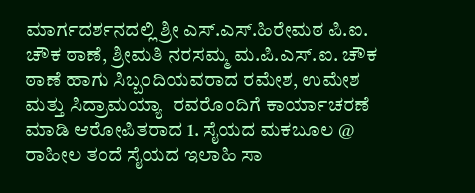ಮಾರ್ಗದರ್ಶನದಲ್ಲಿ ಶ್ರೀ ಎಸ್.ಎಸ್.ಹಿರೇಮಠ ಪಿ.ಐ. ಚೌಕ ಠಾಣೆ, ಶ್ರೀಮತಿ ನರಸಮ್ಮ ಮ.ಪಿ.ಎಸ್.ಐ. ಚೌಕ ಠಾಣೆ ಹಾಗು ಸಿಬ್ಬಂದಿಯವರಾದ ರಮೇಶ, ಉಮೇಶ ಮತ್ತು ಸಿದ್ರಾಮಯ್ಯಾ  ರವರೊಂದಿಗೆ ಕಾರ್ಯಾಚರಣೆ ಮಾಡಿ ಆರೋಪಿತರಾದ 1. ಸೈಯದ ಮಕಬೂಲ @ ರಾಹೀಲ ತಂದೆ ಸೈಯದ ಇಲಾಹಿ ಸಾ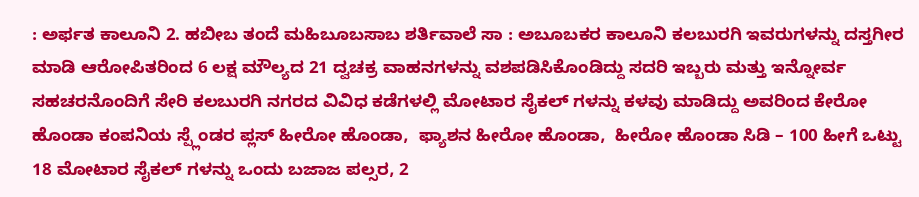: ಅರ್ಫತ ಕಾಲೂನಿ 2. ಹಬೀಬ ತಂದೆ ಮಹಿಬೂಬಸಾಬ ಶರ್ತಿವಾಲೆ ಸಾ : ಅಬೂಬಕರ ಕಾಲೂನಿ ಕಲಬುರಗಿ ಇವರುಗಳನ್ನು ದಸ್ತಗೀರ ಮಾಡಿ ಆರೋಪಿತರಿಂದ 6 ಲಕ್ಷ ಮೌಲ್ಯದ 21 ದ್ವಚಕ್ರ ವಾಹನಗಳನ್ನು ವಶಪಡಿಸಿಕೊಂಡಿದ್ದು ಸದರಿ ಇಬ್ಬರು ಮತ್ತು ಇನ್ನೋರ್ವ ಸಹಚರನೊಂದಿಗೆ ಸೇರಿ ಕಲಬುರಗಿ ನಗರದ ವಿವಿಧ ಕಡೆಗಳಲ್ಲಿ ಮೋಟಾರ ಸೈಕಲ್ ಗಳನ್ನು ಕಳವು ಮಾಡಿದ್ದು ಅವರಿಂದ ಕೇರೋ ಹೊಂಡಾ ಕಂಪನಿಯ ಸ್ಪ್ಲೆಂಡರ ಪ್ಲಸ್ ಹೀರೋ ಹೊಂಡಾ,  ಫ್ಯಾಶನ ಹೀರೋ ಹೊಂಡಾ,  ಹೀರೋ ಹೊಂಡಾ ಸಿಡಿ – 100 ಹೀಗೆ ಒಟ್ಟು 18 ಮೋಟಾರ ಸೈಕಲ್ ಗಳನ್ನು ಒಂದು ಬಜಾಜ ಪಲ್ಸರ, 2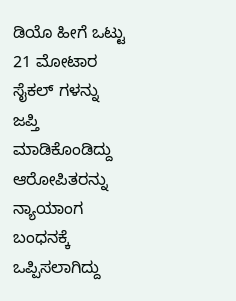ಡಿಯೊ ಹೀಗೆ ಒಟ್ಟು 21 ಮೋಟಾರ ಸೈಕಲ್ ಗಳನ್ನು ಜಪ್ತಿ ಮಾಡಿಕೊಂಡಿದ್ದು ಆರೋಪಿತರನ್ನು ನ್ಯಾಯಾಂಗ ಬಂಧನಕ್ಕೆ ಒಪ್ಪಿಸಲಾಗಿದ್ದು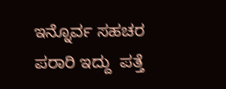ಇನ್ನೊರ್ವ ಸಹಚರ ಪರಾರಿ ಇದ್ದು  ಪತ್ತೆ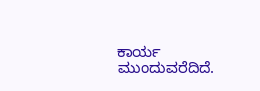ಕಾರ್ಯ ಮುಂದುವರೆದಿದೆ.